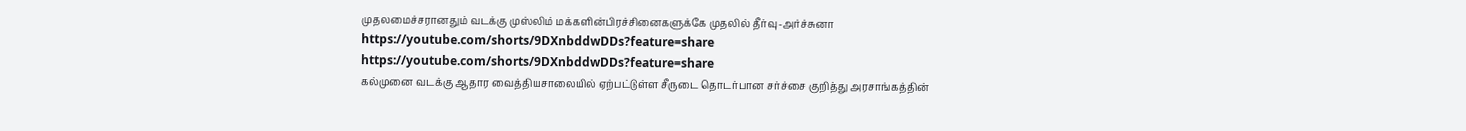முதலமைச்சரானதும் வடக்கு முஸ்லிம் மக்களின்பிரச்சினைகளுக்கே முதலில் தீர்வு-அர்ச்சுனா
https://youtube.com/shorts/9DXnbddwDDs?feature=share
https://youtube.com/shorts/9DXnbddwDDs?feature=share
கல்முனை வடக்கு ஆதார வைத்தியசாலையில் ஏற்பட்டுள்ள சீருடை தொடர்பான சர்ச்சை குறித்து அரசாங்கத்தின்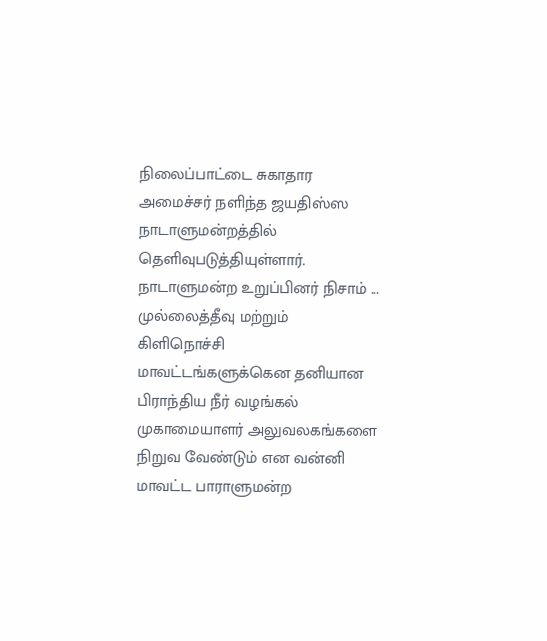நிலைப்பாட்டை சுகாதார அமைச்சர் நளிந்த ஜயதிஸ்ஸ நாடாளுமன்றத்தில் தெளிவுபடுத்தியுள்ளார். நாடாளுமன்ற உறுப்பினர் நிசாம் ...
முல்லைத்தீவு மற்றும் கிளிநொச்சி மாவட்டங்களுக்கென தனியான பிராந்திய நீர் வழங்கல் முகாமையாளர் அலுவலகங்களை நிறுவ வேண்டும் என வன்னி மாவட்ட பாராளுமன்ற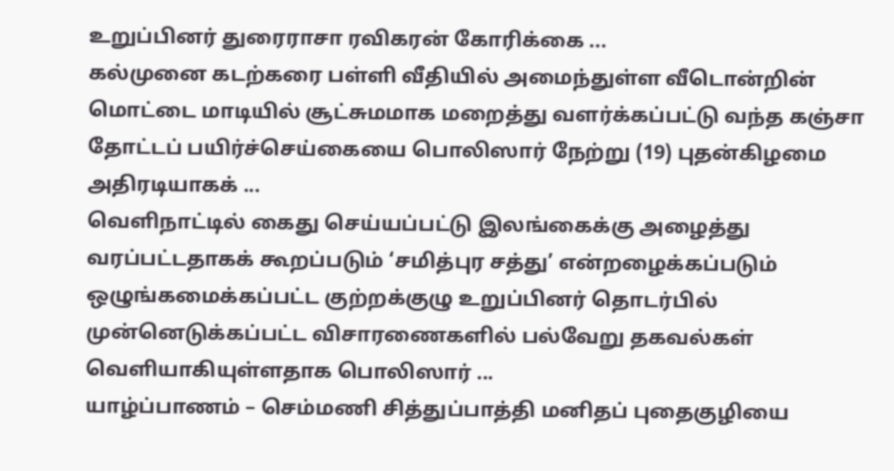உறுப்பினர் துரைராசா ரவிகரன் கோரிக்கை ...
கல்முனை கடற்கரை பள்ளி வீதியில் அமைந்துள்ள வீடொன்றின் மொட்டை மாடியில் சூட்சுமமாக மறைத்து வளர்க்கப்பட்டு வந்த கஞ்சா தோட்டப் பயிர்ச்செய்கையை பொலிஸார் நேற்று (19) புதன்கிழமை அதிரடியாகக் ...
வெளிநாட்டில் கைது செய்யப்பட்டு இலங்கைக்கு அழைத்து வரப்பட்டதாகக் கூறப்படும் ‘சமித்புர சத்து’ என்றழைக்கப்படும் ஒழுங்கமைக்கப்பட்ட குற்றக்குழு உறுப்பினர் தொடர்பில் முன்னெடுக்கப்பட்ட விசாரணைகளில் பல்வேறு தகவல்கள் வெளியாகியுள்ளதாக பொலிஸார் ...
யாழ்ப்பாணம் – செம்மணி சித்துப்பாத்தி மனிதப் புதைகுழியை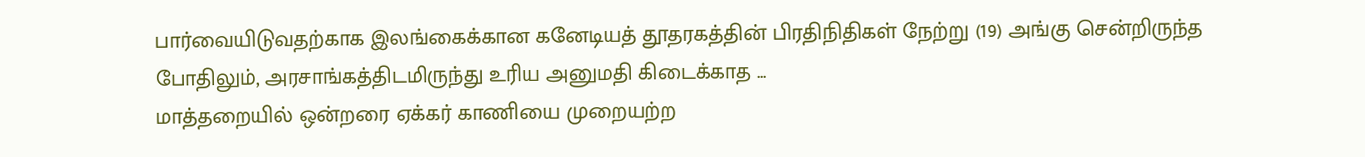பார்வையிடுவதற்காக இலங்கைக்கான கனேடியத் தூதரகத்தின் பிரதிநிதிகள் நேற்று (19) அங்கு சென்றிருந்த போதிலும், அரசாங்கத்திடமிருந்து உரிய அனுமதி கிடைக்காத ...
மாத்தறையில் ஒன்றரை ஏக்கர் காணியை முறையற்ற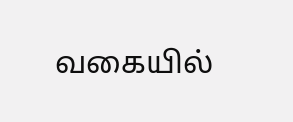வகையில்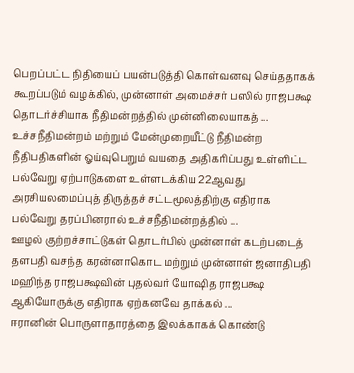பெறப்பட்ட நிதியைப் பயன்படுத்தி கொள்வனவு செய்ததாகக் கூறப்படும் வழக்கில், முன்னாள் அமைச்சர் பஸில் ராஜபக்ஷ தொடர்ச்சியாக நீதிமன்றத்தில் முன்னிலையாகத் ...
உச்சநீதிமன்றம் மற்றும் மேன்முறையீட்டு நீதிமன்ற நீதிபதிகளின் ஓய்வுபெறும் வயதை அதிகரிப்பது உள்ளிட்ட பல்வேறு ஏற்பாடுகளை உள்ளடக்கிய 22ஆவது அரசியலமைப்புத் திருத்தச் சட்டமூலத்திற்கு எதிராக பல்வேறு தரப்பினரால் உச்சநீதிமன்றத்தில் ...
ஊழல் குற்றச்சாட்டுகள் தொடர்பில் முன்னாள் கடற்படைத் தளபதி வசந்த கரன்னாகொட மற்றும் முன்னாள் ஜனாதிபதி மஹிந்த ராஜபக்ஷவின் புதல்வர் யோஷித ராஜபக்ஷ ஆகியோருக்கு எதிராக ஏற்கனவே தாக்கல் ...
ஈரானின் பொருளாதாரத்தை இலக்காகக் கொண்டு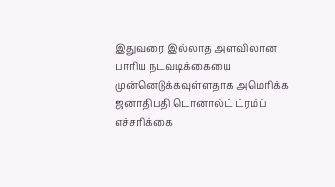இதுவரை இல்லாத அளவிலான பாரிய நடவடிக்கையை முன்னெடுக்கவுள்ளதாக அமெரிக்க ஜனாதிபதி டொனால்ட் ட்ரம்ப் எச்சரிக்கை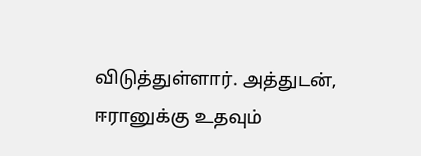விடுத்துள்ளார். அத்துடன், ஈரானுக்கு உதவும்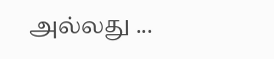அல்லது ...